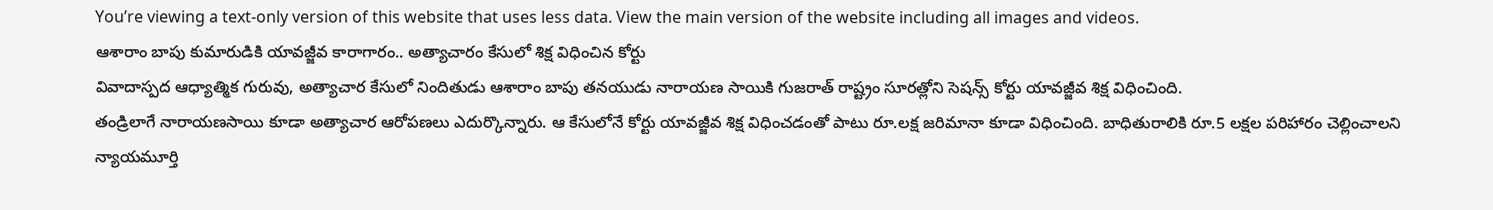You’re viewing a text-only version of this website that uses less data. View the main version of the website including all images and videos.
ఆశారాం బాపు కుమారుడికి యావజ్జీవ కారాగారం.. అత్యాచారం కేసులో శిక్ష విధించిన కోర్టు
వివాదాస్పద ఆధ్యాత్మిక గురువు, అత్యాచార కేసులో నిందితుడు ఆశారాం బాపు తనయుడు నారాయణ సాయికి గుజరాత్ రాష్ట్రం సూరత్లోని సెషన్స్ కోర్టు యావజ్జీవ శిక్ష విధించింది.
తండ్రిలాగే నారాయణసాయి కూడా అత్యాచార ఆరోపణలు ఎదుర్కొన్నారు. ఆ కేసులోనే కోర్టు యావజ్జీవ శిక్ష విధించడంతో పాటు రూ.లక్ష జరిమానా కూడా విధించింది. బాధితురాలికి రూ.5 లక్షల పరిహారం చెల్లించాలని న్యాయమూర్తి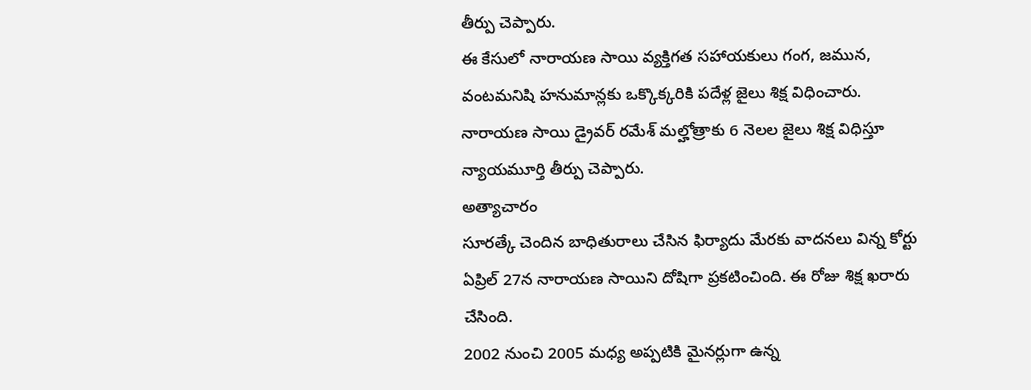తీర్పు చెప్పారు.
ఈ కేసులో నారాయణ సాయి వ్యక్తిగత సహాయకులు గంగ, జమున, వంటమనిషి హనుమాన్లకు ఒక్కొక్కరికి పదేళ్ల జైలు శిక్ష విధించారు.
నారాయణ సాయి డ్రైవర్ రమేశ్ మల్హోత్రాకు 6 నెలల జైలు శిక్ష విధిస్తూ న్యాయమూర్తి తీర్పు చెప్పారు.
అత్యాచారం
సూరత్కే చెందిన బాధితురాలు చేసిన ఫిర్యాదు మేరకు వాదనలు విన్న కోర్టు ఏప్రిల్ 27న నారాయణ సాయిని దోషిగా ప్రకటించింది. ఈ రోజు శిక్ష ఖరారు చేసింది.
2002 నుంచి 2005 మధ్య అప్పటికి మైనర్లుగా ఉన్న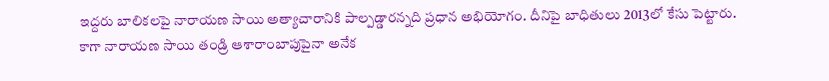ఇద్దరు బాలికలపై నారాయణ సాయి అత్యాచారానికి పాల్పడ్డారన్నది ప్రధాన అభియోగం. దీనిపై బాధితులు 2013లో కేసు పెట్టారు.
కాగా నారాయణ సాయి తండ్రి ఆశారాంబాపుపైనా అనేక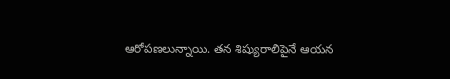ఆరోపణలున్నాయి. తన శిష్యురాలిపైనే ఆయన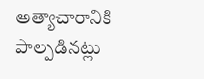అత్యాచారానికి పాల్పడినట్లు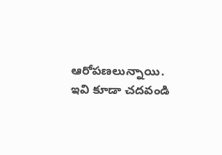ఆరోపణలున్నాయి.
ఇవి కూడా చదవండి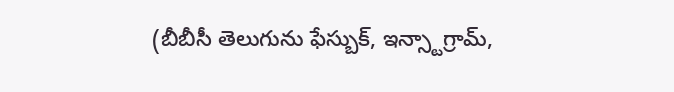(బీబీసీ తెలుగును ఫేస్బుక్, ఇన్స్టాగ్రామ్,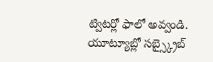ట్విటర్లో ఫాలో అవ్వండి. యూట్యూబ్లో సబ్స్క్రైబ్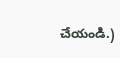చేయండి.)